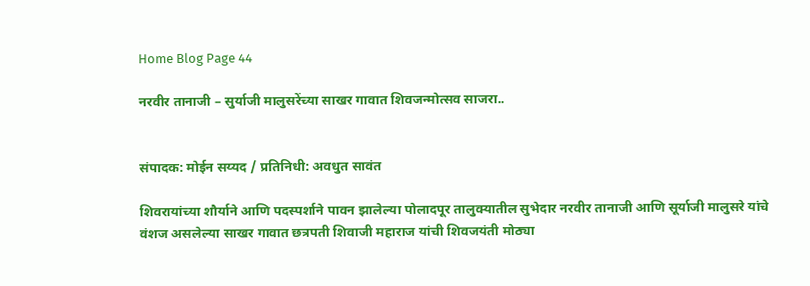Home Blog Page 44

नरवीर तानाजी – सुर्याजी मालुसरेंच्या साखर गावात शिवजन्मोत्सव साजरा..


संपादक: मोईन सय्यद / प्रतिनिधी: अवधुत सावंत

शिवरायांच्या शौर्याने आणि पदस्पर्शाने पावन झालेल्या पोलादपूर तालुक्यातील सुभेदार नरवीर तानाजी आणि सूर्याजी मालुसरे यांचे वंशज असलेल्या साखर गावात छत्रपती शिवाजी महाराज यांची शिवजयंती मोठ्या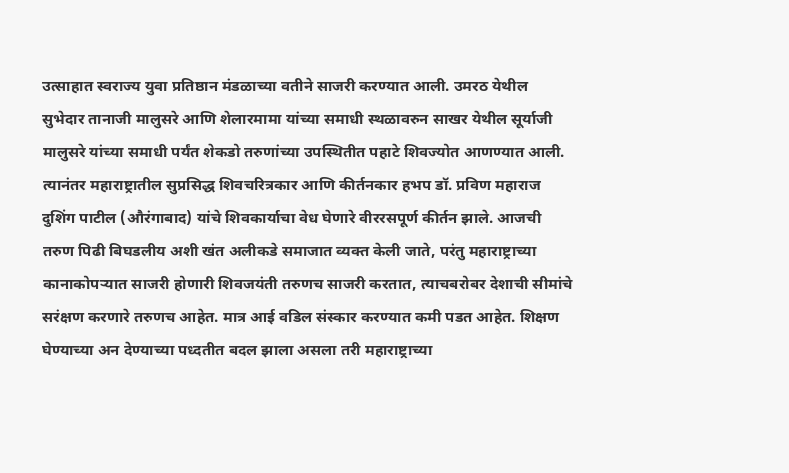उत्साहात स्वराज्य युवा प्रतिष्ठान मंडळाच्या वतीने साजरी करण्यात आली. उमरठ येथील सुभेदार तानाजी मालुसरे आणि शेलारमामा यांच्या समाधी स्थळावरुन साखर येथील सूर्याजी मालुसरे यांच्या समाधी पर्यंत शेकडो तरुणांच्या उपस्थितीत पहाटे शिवज्योत आणण्यात आली. त्यानंतर महाराष्ट्रातील सुप्रसिद्ध शिवचरित्रकार आणि कीर्तनकार हभप डॉ. प्रविण महाराज दुशिंग पाटील (औरंगाबाद) यांचे शिवकार्याचा वेध घेणारे वीररसपूर्ण कीर्तन झाले. आजची तरुण पिढी बिघडलीय अशी खंत अलीकडे समाजात व्यक्त केली जाते, परंतु महाराष्ट्राच्या कानाकोपऱ्यात साजरी होणारी शिवजयंती तरुणच साजरी करतात, त्याचबरोबर देशाची सीमांचे सरंक्षण करणारे तरुणच आहेत. मात्र आई वडिल संस्कार करण्यात कमी पडत आहेत. शिक्षण घेण्याच्या अन देण्याच्या पध्दतीत बदल झाला असला तरी महाराष्ट्राच्या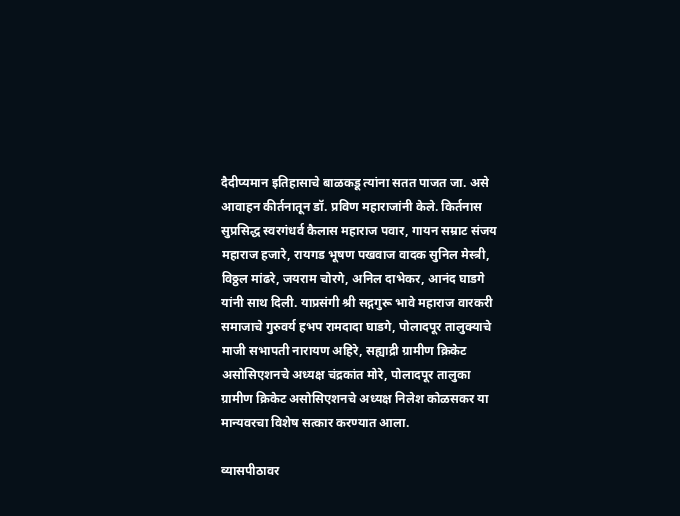दैदीप्यमान इतिहासाचे बाळकडू त्यांना सतत पाजत जा. असे आवाहन कीर्तनातून डॉ. प्रविण महाराजांनी केले. किर्तनास सुप्रसिद्ध स्वरगंधर्व कैलास महाराज पवार, गायन सम्राट संजय महाराज हजारे, रायगड भूषण पखवाज वादक सुनिल मेस्त्री, विठ्ठल मांढरे, जयराम चोरगे, अनिल दाभेकर, आनंद घाडगे यांनी साथ दिली. याप्रसंगी श्री सद्गगुरू भावे महाराज वारकरी समाजाचे गुरुवर्य हभप रामदादा घाडगे, पोलादपूर तालुक्याचे माजी सभापती नारायण अहिरे, सह्याद्री ग्रामीण क्रिकेट असोसिएशनचे अध्यक्ष चंद्रकांत मोरे, पोलादपूर तालुका ग्रामीण क्रिकेट असोसिएशनचे अध्यक्ष निलेश कोळसकर या मान्यवरचा विशेष सत्कार करण्यात आला.

व्यासपीठावर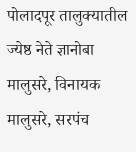पोलादपूर तालुक्यातील ज्येष्ठ नेते ज्ञानोबा मालुसरे, विनायक मालुसरे, सरपंच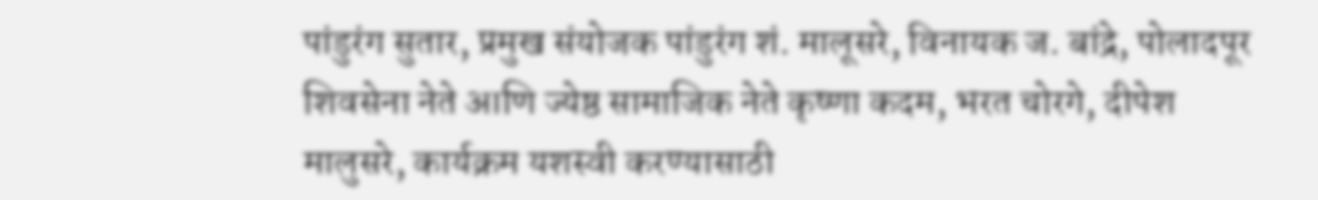पांडुरंग सुतार, प्रमुख संयोजक पांडुरंग शं. मालूसरे, विनायक ज. बांद्रे, पोलादपूर शिवसेना नेते आणि ज्येष्ठ सामाजिक नेते कृष्णा कदम, भरत चोरगे, दीपेश मालुसरे, कार्यक्रम यशस्वी करण्यासाठी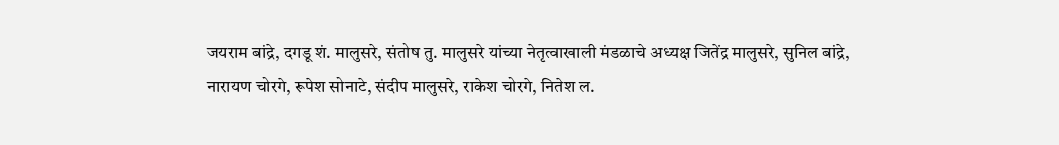जयराम बांद्रे, दगडू शं. मालुसरे, संतोष तु. मालुसरे यांच्या नेतृत्वाखाली मंडळाचे अध्यक्ष जितेंद्र मालुसरे, सुनिल बांद्रे, नारायण चोरगे, रूपेश सोनाटे, संदीप मालुसरे, राकेश चोरगे, नितेश ल.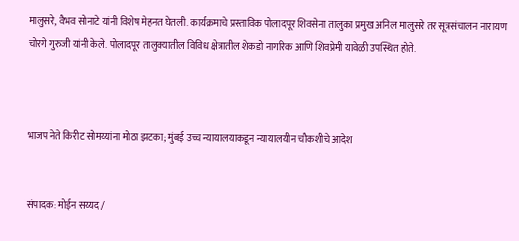मालुसरे, वैभव सोनाटे यांनी विशेष मेहनत घेतली. कार्यक्रमाचे प्रस्ताविक पोलादपूर शिवसेना तालुका प्रमुख अनिल मालुसरे तर सूत्रसंचालन नारायण चोरगे गुरुजी यांनी केले. पोलादपूर तालुक्यातील विविध क्षेत्रातील शेकडो नागरिक आणि शिवप्रेमी यावेळी उपस्थित होते.



भाजप नेते किरीट सोमय्यांना मोठा झटका; मुंबई उच्च न्यायालयाकडून न्यायालयीन चौकशीचे आदेश


संपादक: मोईन सय्यद /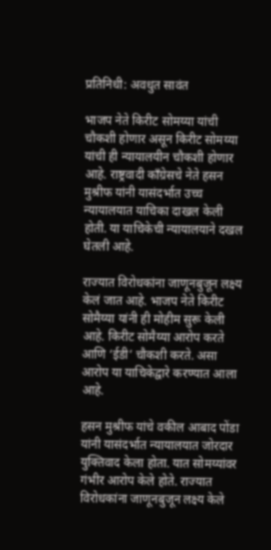प्रतिनिधी: अवधुत सावंत

भाजप नेते किरीट सोमय्या यांची चौकशी होणार असून किरीट सोमय्या यांची ही न्यायालयीन चौकशी होणार आहे. राष्ट्रवादी कॉंग्रेसचे नेते हसन मुश्रीफ यांनी यासंदर्भात उच्च न्यायालयात याचिका दाखल केली होती. या याचिकेची न्यायालयाने दखल घेतली आहे.

राज्यात विरोधकांना जाणूनबुजून लक्ष्य केलं जात आहे. भाजप नेते किरीट सोमैय्या यांनी ही मोहीम सुरू केली आहे. किरीट सोमैय्या आरोप करते आणि ‘ईडी’ चौकशी करते. असा आरोप या याचिकेद्वारे करण्यात आला आहे.

हसन मुश्रीफ यांचे वकील आबाद पोंडा यांनी यासंदर्भात न्यायालयात जोरदार युक्तिवाद केला होता. यात सोमय्यांवर गंभीर आरोप केले होते. राज्यात विरोधकांना जाणूनबुजून लक्ष्य केले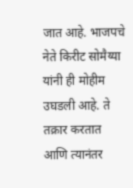जात आहे. भाजपचे नेते किरीट सोमैय्या यांनी ही मोहीम उघडली आहे. ते तक्रार करतात आणि त्यानंतर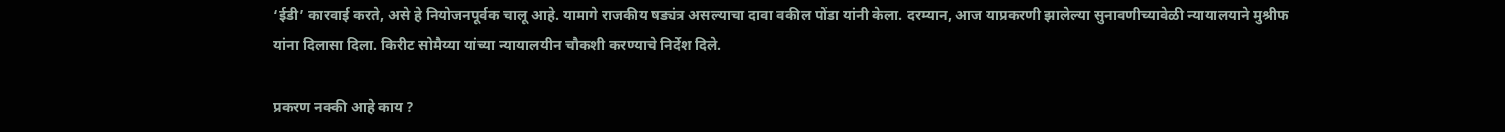‘ईडी’ कारवाई करते, असे हे नियोजनपूर्वक चालू आहे. यामागे राजकीय षड्यंत्र असल्याचा दावा वकील पोंडा यांनी केला. दरम्यान, आज याप्रकरणी झालेल्या सुनावणीच्यावेळी न्यायालयाने मुश्रीफ यांना दिलासा दिला. किरीट सोमैय्या यांच्या न्यायालयीन चौकशी करण्याचे निर्देश दिले.

प्रकरण नक्की आहे काय ?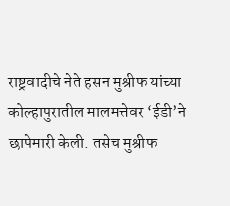राष्ट्रवादीचे नेते हसन मुश्रीफ यांच्या कोल्हापुरातील मालमत्तेवर ‘ईडी’ने छापेमारी केली. तसेच मुश्रीफ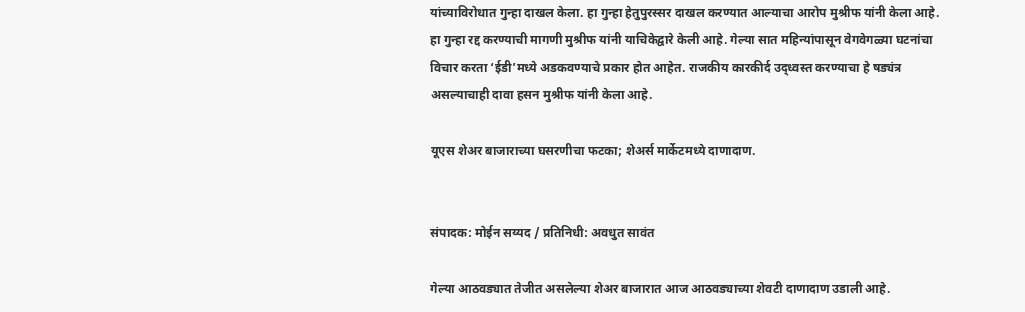यांच्याविरोधात गुन्हा दाखल केला. हा गुन्हा हेतुपुरस्सर दाखल करण्यात आल्याचा आरोप मुश्रीफ यांनी केला आहे. हा गुन्हा रद्द करण्याची मागणी मुश्रीफ यांनी याचिकेद्वारे केली आहे. गेल्या सात महिन्यांपासून वेगवेगळ्या घटनांचा विचार करता ‘ईडी’मध्ये अडकवण्याचे प्रकार होत आहेत. राजकीय कारकीर्द उद्ध्वस्त करण्याचा हे षड्यंत्र असल्याचाही दावा हसन मुश्रीफ यांनी केला आहे.

यूएस शेअर बाजाराच्या घसरणीचा फटका; शेअर्स मार्केटमध्ये दाणादाण.


संपादक: मोईन सय्यद / प्रतिनिधी: अवधुत सावंत

गेल्या आठवड्यात तेजीत असलेल्या शेअर बाजारात आज आठवड्याच्या शेवटी दाणादाण उडाली आहे.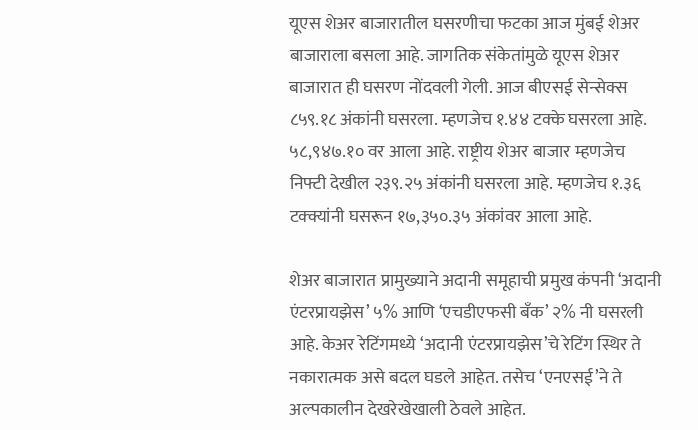यूएस शेअर बाजारातील घसरणीचा फटका आज मुंबई शेअर बाजाराला बसला आहे. जागतिक संकेतांमुळे यूएस शेअर बाजारात ही घसरण नोंदवली गेली. आज बीएसई सेन्सेक्स ८५९.१८ अंकांनी घसरला. म्हणजेच १.४४ टक्के घसरला आहे. ५८,९४७.१० वर आला आहे. राष्ट्रीय शेअर बाजार म्हणजेच निफ्टी देखील २३९.२५ अंकांनी घसरला आहे. म्हणजेच १.३६ टक्क्यांनी घसरून १७,३५०.३५ अंकांवर आला आहे.

शेअर बाजारात प्रामुख्याने अदानी समूहाची प्रमुख कंपनी ‘अदानी एंटरप्रायझेस’ ५% आणि ‘एचडीएफसी बँक’ २% नी घसरली आहे. केअर रेटिंगमध्ये ‘अदानी एंटरप्रायझेस’चे रेटिंग स्थिर ते नकारात्मक असे बदल घडले आहेत. तसेच ‘एनएसई’ने ते अल्पकालीन देखरेखेखाली ठेवले आहेत.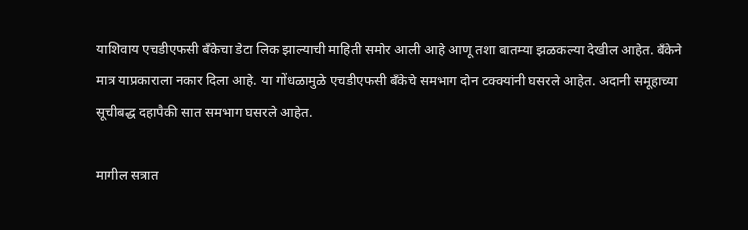याशिवाय एचडीएफसी बँकेचा डेटा लिक झाल्याची माहिती समोर आली आहे आणू तशा बातम्या झळकल्या देखील आहेत. बँकेने मात्र याप्रकाराला नकार दिला आहे. या गोंधळामुळे एचडीएफसी बँकेचे समभाग दोन टक्क्यांनी घसरले आहेत. अदानी समूहाच्या सूचीबद्ध दहापैकी सात समभाग घसरले आहेत.

मागील सत्रात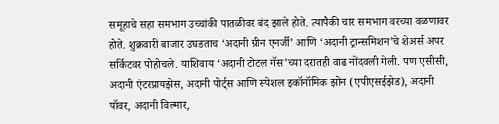समूहाचे सहा समभाग उच्चांकी पातळीवर बंद झाले होते. त्यापैकी चार समभाग वरच्या वळणावर होते. शुक्रवारी बाजार उघडताच ‘अदानी ग्रीन एनर्जी’ आणि ‘अदानी ट्रान्समिशन’चे शेअर्स अपर सर्किटवर पोहोचले. याशिवाय ‘अदानी टोटल गॅस’च्या दरातही वाढ नोंदवली गेली. पण एसीसी, अदानी एंटरप्रायझेस, अदानी पोर्ट्स आणि स्पेशल इकॉनॉमिक झोन (एपीएसईझेड), अदानी पॉवर, अदानी विल्मार,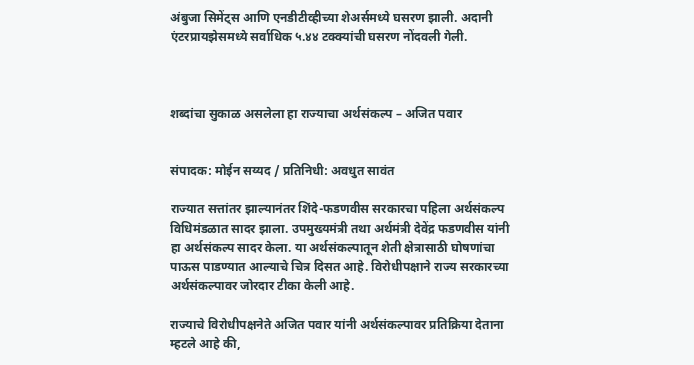अंबुजा सिमेंट्स आणि एनडीटीव्हीच्या शेअर्समध्ये घसरण झाली. अदानी एंटरप्रायझेसमध्ये सर्वाधिक ५.४४ टक्क्यांची घसरण नोंदवली गेली.



शब्दांचा सुकाळ असलेला हा राज्याचा अर्थसंकल्प – अजित पवार


संपादक: मोईन सय्यद / प्रतिनिधी: अवधुत सावंत

राज्यात सत्तांतर झाल्यानंतर शिंदे-फडणवीस सरकारचा पहिला अर्थसंकल्प विधिमंडळात सादर झाला. उपमुख्यमंत्री तथा अर्थमंत्री देवेंद्र फडणवीस यांनी हा अर्थसंकल्प सादर केला. या अर्थसंकल्पातून शेती क्षेत्रासाठी घोषणांचा पाऊस पाडण्यात आल्याचे चित्र दिसत आहे. विरोधीपक्षाने राज्य सरकारच्या अर्थसंकल्पावर जोरदार टीका केली आहे.

राज्याचे विरोधीपक्षनेते अजित पवार यांनी अर्थसंकल्पावर प्रतिक्रिया देताना म्हटले आहे की,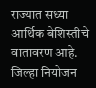राज्यात सध्या आर्थिक बेशिस्तीचे वातावरण आहे. जिल्हा नियोजन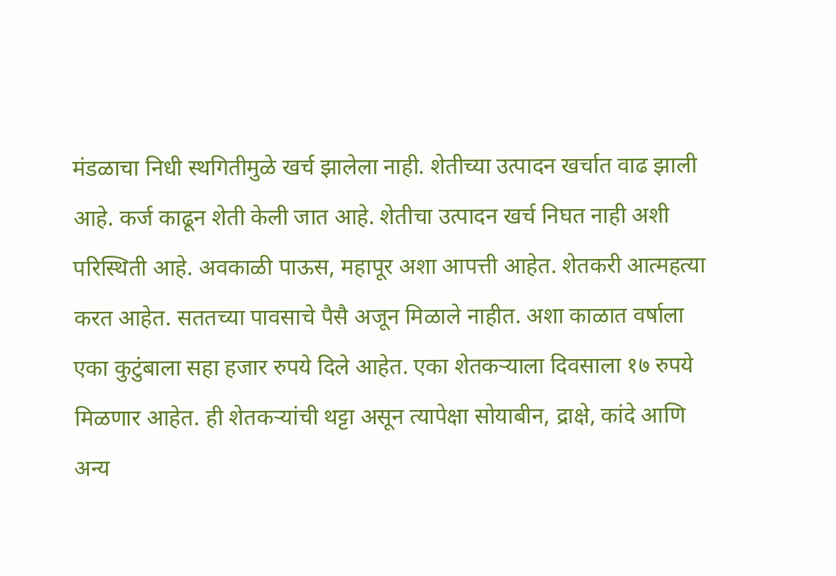मंडळाचा निधी स्थगितीमुळे खर्च झालेला नाही. शेतीच्या उत्पादन खर्चात वाढ झाली आहे. कर्ज काढून शेती केली जात आहे. शेतीचा उत्पादन खर्च निघत नाही अशी परिस्थिती आहे. अवकाळी पाऊस, महापूर अशा आपत्ती आहेत. शेतकरी आत्महत्या करत आहेत. सततच्या पावसाचे पैसै अजून मिळाले नाहीत. अशा काळात वर्षाला एका कुटुंबाला सहा हजार रुपये दिले आहेत. एका शेतकऱ्याला दिवसाला १७ रुपये मिळणार आहेत. ही शेतकऱ्यांची थट्टा असून त्यापेक्षा सोयाबीन, द्राक्षे, कांदे आणि अन्य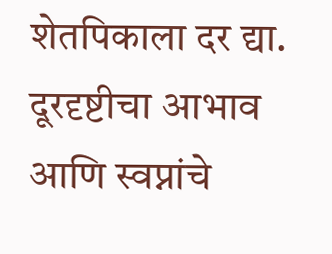शेतपिकाला दर द्या. दूरदृष्टीचा आभाव आणि स्वप्नांचे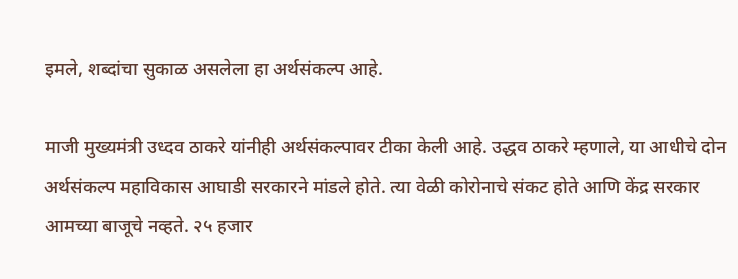इमले, शब्दांचा सुकाळ असलेला हा अर्थसंकल्प आहे.

माजी मुख्यमंत्री उध्दव ठाकरे यांनीही अर्थसंकल्पावर टीका केली आहे. उद्धव ठाकरे म्हणाले, या आधीचे दोन अर्थसंकल्प महाविकास आघाडी सरकारने मांडले होते. त्या वेळी कोरोनाचे संकट होते आणि केंद्र सरकार आमच्या बाजूचे नव्हते. २५ हजार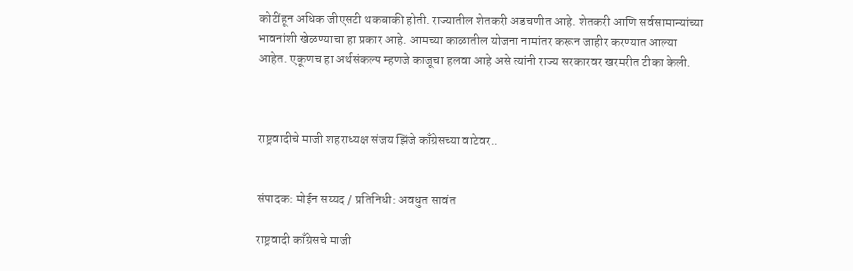कोटींहून अधिक जीएसटी थकबाकी होती. राज्यातील शेतकरी अडचणीत आहे. शेतकरी आणि सर्वसामान्यांच्या भावनांशी खेळण्याचा हा प्रकार आहे. आमच्या काळातील योजना नामांतर करून जाहीर करण्यात आल्या आहेत. एकूणच हा अर्थसंकल्प म्हणजे काजूचा हलवा आहे असे त्यांनी राज्य सरकारवर खरमरीत टीका केली.



राष्ट्रवादीचे माजी शहराध्यक्ष संजय झिंजे काँग्रेसच्या वाटेवर..


संपादक: मोईन सय्यद / प्रतिनिधी: अवधुत सावंत

राष्ट्रवादी काँग्रेसचे माजी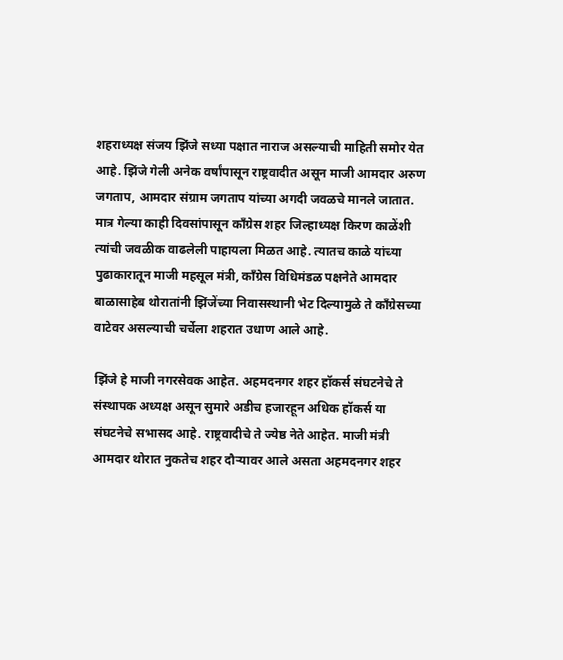शहराध्यक्ष संजय झिंजे सध्या पक्षात नाराज असल्याची माहिती समोर येत आहे. झिंजे गेली अनेक वर्षांपासून राष्ट्रवादीत असून माजी आमदार अरुण जगताप, आमदार संग्राम जगताप यांच्या अगदी जवळचे मानले जातात. मात्र गेल्या काही दिवसांपासून काँग्रेस शहर जिल्हाध्यक्ष किरण काळेंशी त्यांची जवळीक वाढलेली पाहायला मिळत आहे. त्यातच काळे यांच्या पुढाकारातून माजी महसूल मंत्री, काँग्रेस विधिमंडळ पक्षनेते आमदार बाळासाहेब थोरातांनी झिंजेंच्या निवासस्थानी भेट दिल्यामुळे ते काँग्रेसच्या वाटेवर असल्याची चर्चेला शहरात उधाण आले आहे.

झिंजे हे माजी नगरसेवक आहेत. अहमदनगर शहर हॉकर्स संघटनेचे ते संस्थापक अध्यक्ष असून सुमारे अडीच हजारहून अधिक हॉकर्स या संघटनेचे सभासद आहे. राष्ट्रवादीचे ते ज्येष्ठ नेते आहेत. माजी मंत्री आमदार थोरात नुकतेच शहर दौऱ्यावर आले असता अहमदनगर शहर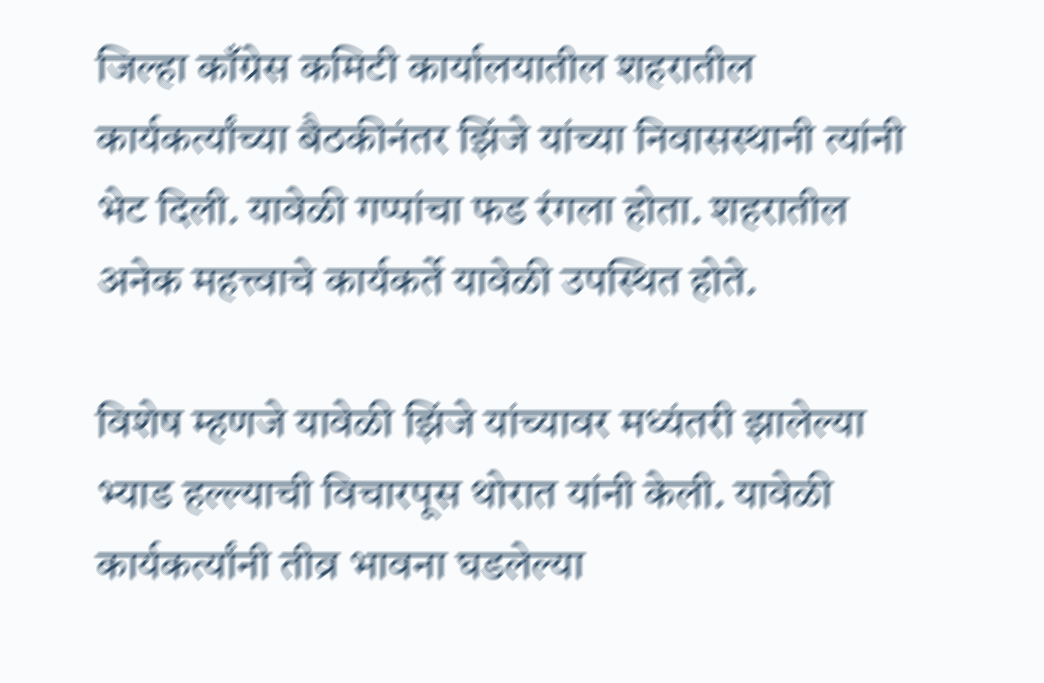जिल्हा काँग्रेस कमिटी कार्यालयातील शहरातील कार्यकर्त्यांच्या बैठकीनंतर झिंजे यांच्या निवासस्थानी त्यांनी भेट दिली. यावेळी गप्पांचा फड रंगला होता. शहरातील अनेक महत्त्वाचे कार्यकर्ते यावेळी उपस्थित होते.

विशेष म्हणजे यावेळी झिंजे यांच्यावर मध्यंतरी झालेल्या भ्याड हल्ल्याची विचारपूस थोरात यांनी केली. यावेळी कार्यकर्त्यांनी तीव्र भावना घडलेल्या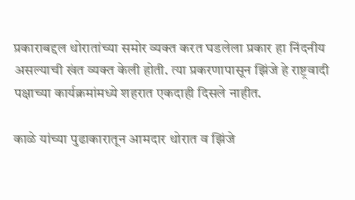प्रकाराबद्दल थोरातांच्या समोर व्यक्त करत घडलेला प्रकार हा निंदनीय असल्याची खंत व्यक्त केली होती. त्या प्रकरणापासून झिंजे हे राष्ट्रवादी पक्षाच्या कार्यक्रमांमध्ये शहरात एकदाही दिसले नाहीत.

काळे यांच्या पुढाकारातून आमदार थोरात व झिंजे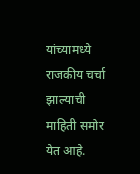यांच्यामध्ये राजकीय चर्चा झाल्याची माहिती समोर येत आहे.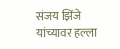संजय झिंजे यांच्यावर हल्ला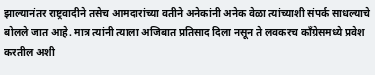झाल्यानंतर राष्ट्रवादीने तसेच आमदारांच्या वतीने अनेकांनी अनेक वेळा त्यांच्याशी संपर्क साधल्याचे बोलले जात आहे. मात्र त्यांनी त्याला अजिबात प्रतिसाद दिला नसून ते लवकरच काँग्रेसमध्ये प्रवेश करतील अशी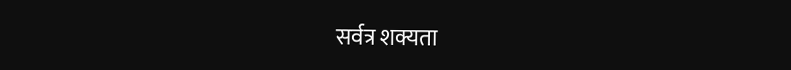सर्वत्र शक्यता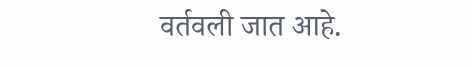वर्तवली जात आहे.